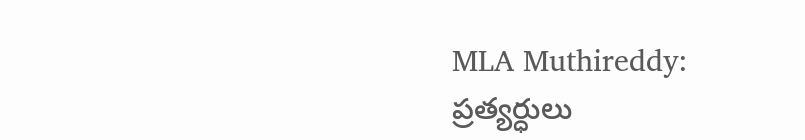MLA Muthireddy: ప్రత్యర్ధులు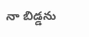నా బిడ్డను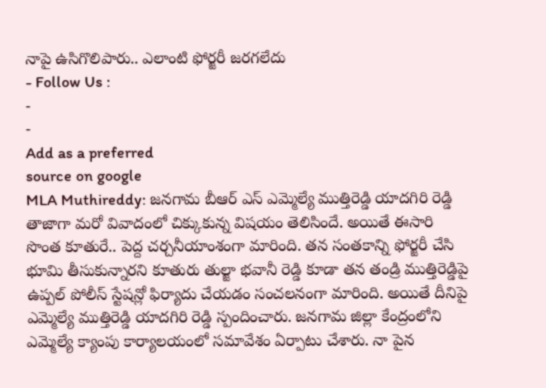నాపై ఉసిగొలిపారు.. ఎలాంటి ఫోర్జరీ జరగలేదు
- Follow Us :
-
-
Add as a preferred
source on google
MLA Muthireddy: జనగామ బీఆర్ ఎస్ ఎమ్మెల్యే ముత్తిరెడ్డి యాదగిరి రెడ్డి తాజాగా మరో వివాదంలో చిక్కుకున్న విషయం తెలిసిందే. అయితే ఈసారి సొంత కూతురే.. పెద్ద చర్చనీయాంశంగా మారింది. తన సంతకాన్ని ఫోర్జరీ చేసి భూమి తీసుకున్నారని కూతురు తుల్జా భవానీ రెడ్డి కూడా తన తండ్రి ముత్తిరెడ్డిపై ఉప్పల్ పోలీస్ స్టేషన్లో ఫిర్యాదు చేయడం సంచలనంగా మారింది. అయితే దీనిపై
ఎమ్మెల్యే ముత్తిరెడ్డి యాదగిరి రెడ్డి స్పందించారు. జనగామ జిల్లా కేంద్రంలోని ఎమ్మెల్యే క్యాంపు కార్యాలయంలో సమావేశం ఏర్పాటు చేశారు. నా పైన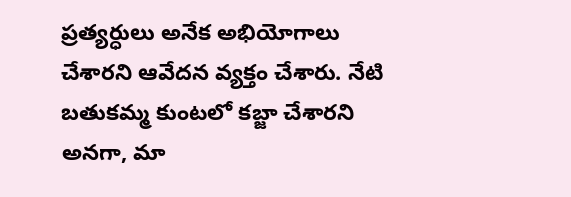ప్రత్యర్ధులు అనేక అభియోగాలు చేశారని ఆవేదన వ్యక్తం చేశారు. నేటి బతుకమ్మ కుంటలో కబ్జా చేశారని అనగా, మా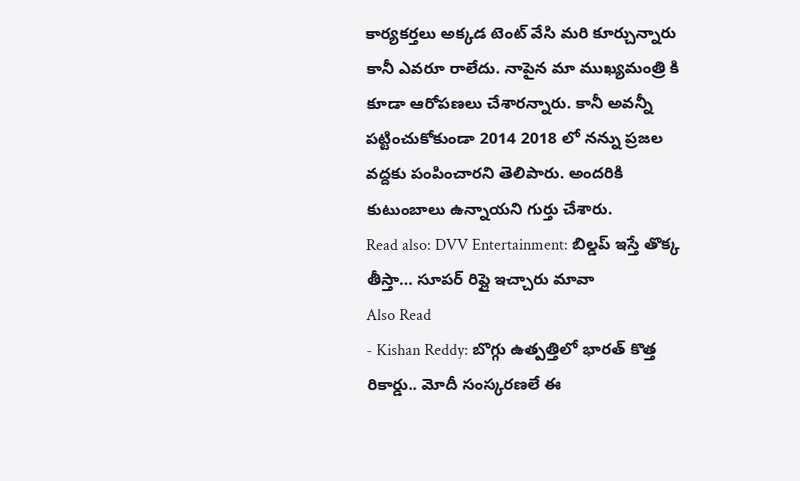కార్యకర్తలు అక్కడ టెంట్ వేసి మరి కూర్చున్నారు కానీ ఎవరూ రాలేదు. నాపైన మా ముఖ్యమంత్రి కి కూడా ఆరోపణలు చేశారన్నారు. కానీ అవన్నీ పట్టించుకోకుండా 2014 2018 లో నన్ను ప్రజల వద్దకు పంపించారని తెలిపారు. అందరికి కుటుంబాలు ఉన్నాయని గుర్తు చేశారు.
Read also: DVV Entertainment: బిల్డప్ ఇస్తే తొక్క తీస్తా… సూపర్ రిప్లై ఇచ్చారు మావా
Also Read
- Kishan Reddy: బొగ్గు ఉత్పత్తిలో భారత్ కొత్త రికార్డు.. మోదీ సంస్కరణలే ఈ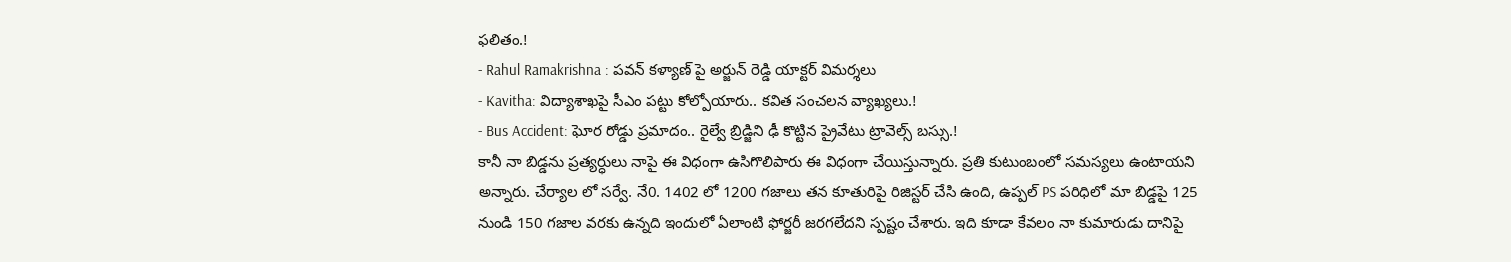ఫలితం.!
- Rahul Ramakrishna : పవన్ కళ్యాణ్ పై అర్జున్ రెడ్డి యాక్టర్ విమర్శలు
- Kavitha: విద్యాశాఖపై సీఎం పట్టు కోల్పోయారు.. కవిత సంచలన వ్యాఖ్యలు.!
- Bus Accident: ఘోర రోడ్డు ప్రమాదం.. రైల్వే బ్రిడ్జిని ఢీ కొట్టిన ప్రైవేటు ట్రావెల్స్ బస్సు.!
కానీ నా బిడ్డను ప్రత్యర్ధులు నాపై ఈ విధంగా ఉసిగొలిపారు ఈ విధంగా చేయిస్తున్నారు. ప్రతి కుటుంబంలో సమస్యలు ఉంటాయని అన్నారు. చేర్యాల లో సర్వే. నే0. 1402 లో 1200 గజాలు తన కూతురిపై రిజిస్టర్ చేసి ఉంది, ఉప్పల్ PS పరిధిలో మా బిడ్డపై 125 నుండి 150 గజాల వరకు ఉన్నది ఇందులో ఏలాంటి ఫోర్జరీ జరగలేదని స్పష్టం చేశారు. ఇది కూడా కేవలం నా కుమారుడు దానిపై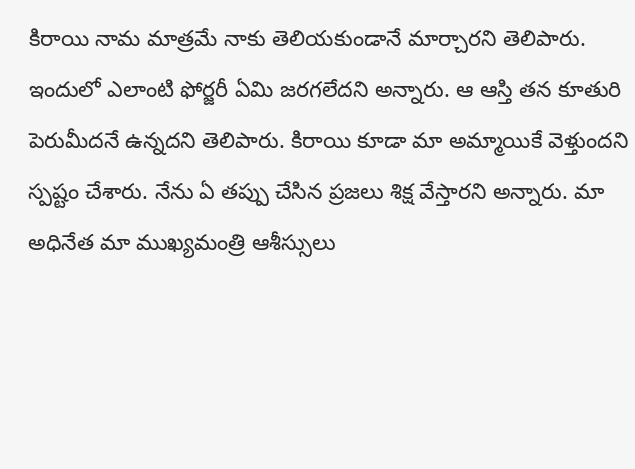కిరాయి నామ మాత్రమే నాకు తెలియకుండానే మార్చారని తెలిపారు. ఇందులో ఎలాంటి ఫోర్జరీ ఏమి జరగలేదని అన్నారు. ఆ ఆస్తి తన కూతురి పెరుమీదనే ఉన్నదని తెలిపారు. కిరాయి కూడా మా అమ్మాయికే వెళ్తుందని స్పష్టం చేశారు. నేను ఏ తప్పు చేసిన ప్రజలు శిక్ష వేస్తారని అన్నారు. మా అధినేత మా ముఖ్యమంత్రి ఆశీస్సులు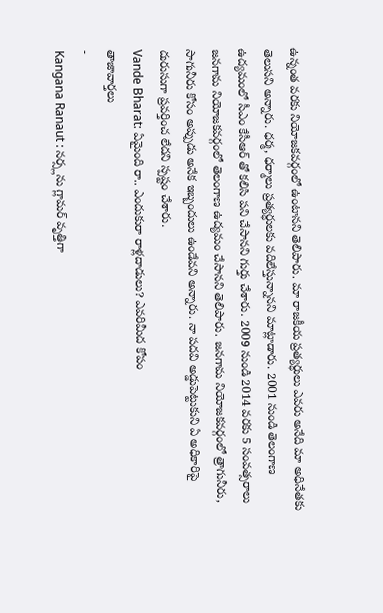ఉన్నంత వరకు నియోజకవర్గంలో ఉంటానని తెలిపారు. మా రాజకీయ ప్రత్యర్ధులు ఎవరు అనేది మా అధినేతకు తెలుసని అన్నారు. ధర్మ, ధర్మాలు ప్రత్యర్ధులకు వదిలేస్తున్నానని మాట్లాడారు. 2001 నుండి తెలంగాణ ఉద్యమంలో సీఎం కేసీఆర్ తో కలిసి పని చేసానని గుర్తు చేశారు. 2009 నుండి 2014 వరకు 5 సంవత్సరాలు జనగామ నియోజకవర్గంలో తెలంగాణ ఉద్యమం చేసానని తెలిపారు. జనగామ నియోజకవర్గంలో త్రాగునీరు, సాగునీరు కోసం అప్పుడు అనేక ఇబ్బందులు ఉండేవని అన్నారు. నా పదవి అడ్డుపెట్టుకుని ఏ అధికారిపై దురుసుగా ప్రవర్తించ లేదని స్పష్టం చేశారు.
Vande Bharat: ఏమైంది రా.. ఎందుకురా రాళ్లదాడులు? ఎవరిమీద కోపం
తాజావార్తలు
-
Kangana Ranaut : నర్స్లను గ్లామర్ వృత్తిగా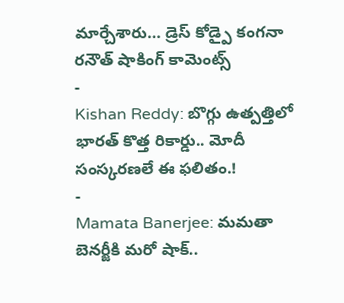మార్చేశారు… డ్రెస్ కోడ్పై కంగనా రనౌత్ షాకింగ్ కామెంట్స్
-
Kishan Reddy: బొగ్గు ఉత్పత్తిలో భారత్ కొత్త రికార్డు.. మోదీ సంస్కరణలే ఈ ఫలితం.!
-
Mamata Banerjee: మమతా బెనర్జీకి మరో షాక్..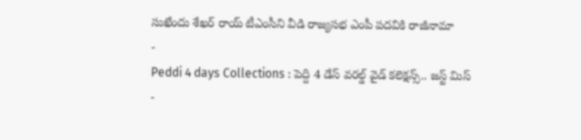సుఖేందు శేఖర్ రాయ్ టీఎంసీని వీడి రాజ్యసభ ఎంపీ పదవికి రాజీనామా
-
Peddi 4 days Collections : పెద్ది 4 డేస్ వరల్డ్ వైడ్ కలెక్షన్స్.. జస్ట్ మిస్
-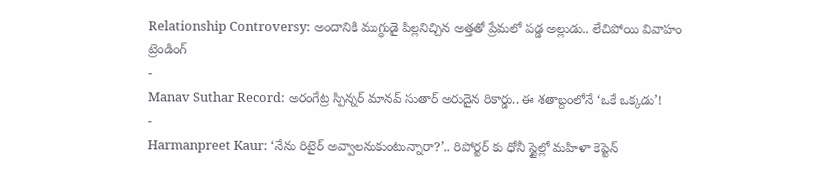Relationship Controversy: అందానికి ముగ్ధుడై పిల్లనిచ్చిన అత్తతో ప్రేమలో పడ్డ అల్లుడు.. లేచిపోయి వివాహం
ట్రెండింగ్
-
Manav Suthar Record: అరంగేట్ర స్పిన్నర్ మానవ్ సుతార్ అరుదైన రికార్డు.. ఈ శతాబ్దంలోనే ‘ఒకే ఒక్కడు’!
-
Harmanpreet Kaur: ‘నేను రిటైర్ అవ్వాలనుకుంటున్నారా?’.. రిపోర్టర్ కు ధోనీ స్టైల్లో మహిళా కెప్టెన్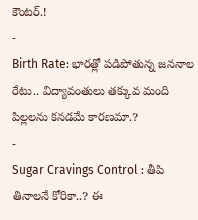కౌంటర్.!
-
Birth Rate: భారత్లో పడిపోతున్న జననాల రేటు.. విద్యావంతులు తక్కువ మంది పిల్లలను కనడమే కారణమా.?
-
Sugar Cravings Control : తీపి తినాలనే కోరికా..? ఈ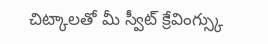చిట్కాలతో మీ స్వీట్ క్రేవింగ్స్కు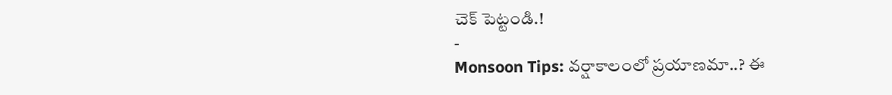చెక్ పెట్టండి.!
-
Monsoon Tips: వర్షాకాలంలో ప్రయాణమా..? ఈ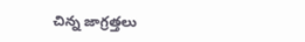చిన్న జాగ్రత్తలు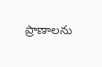ప్రాణాలను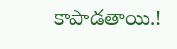కాపాడతాయి.!